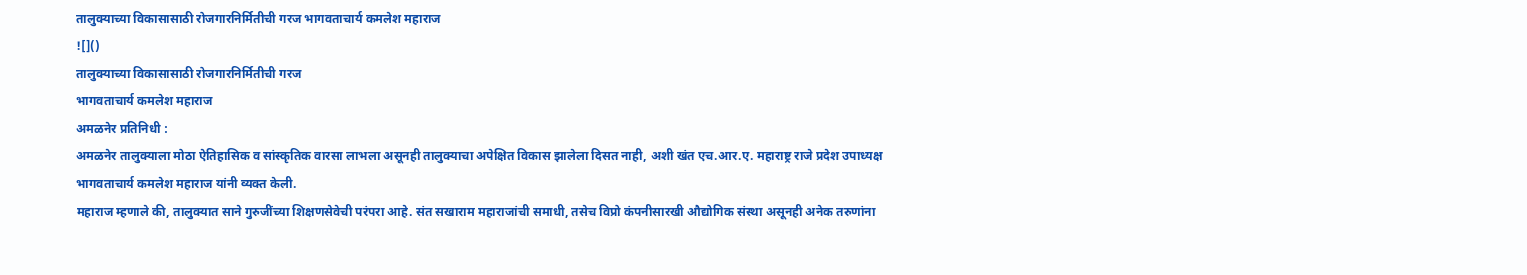तालुक्याच्या विकासासाठी रोजगारनिर्मितीची गरज भागवताचार्य कमलेश महाराज
![]()
तालुक्याच्या विकासासाठी रोजगारनिर्मितीची गरज
भागवताचार्य कमलेश महाराज
अमळनेर प्रतिनिधी :
अमळनेर तालुक्याला मोठा ऐतिहासिक व सांस्कृतिक वारसा लाभला असूनही तालुक्याचा अपेक्षित विकास झालेला दिसत नाही, अशी खंत एच.आर.ए. महाराष्ट्र राजे प्रदेश उपाध्यक्ष भागवताचार्य कमलेश महाराज यांनी व्यक्त केली.
महाराज म्हणाले की, तालुक्यात साने गुरुजींच्या शिक्षणसेवेची परंपरा आहे. संत सखाराम महाराजांची समाधी, तसेच विप्रो कंपनीसारखी औद्योगिक संस्था असूनही अनेक तरुणांना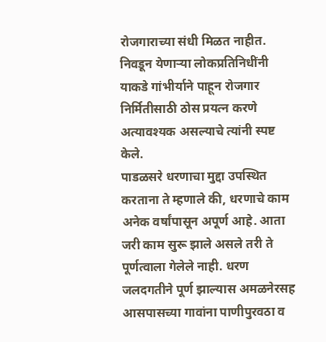रोजगाराच्या संधी मिळत नाहीत. निवडून येणाऱ्या लोकप्रतिनिधींनी याकडे गांभीर्याने पाहून रोजगार निर्मितीसाठी ठोस प्रयत्न करणे अत्यावश्यक असल्याचे त्यांनी स्पष्ट केले.
पाडळसरे धरणाचा मुद्दा उपस्थित करताना ते म्हणाले की, धरणाचे काम अनेक वर्षांपासून अपूर्ण आहे. आता जरी काम सुरू झाले असले तरी ते पूर्णत्वाला गेलेले नाही. धरण जलदगतीने पूर्ण झाल्यास अमळनेरसह आसपासच्या गावांना पाणीपुरवठा व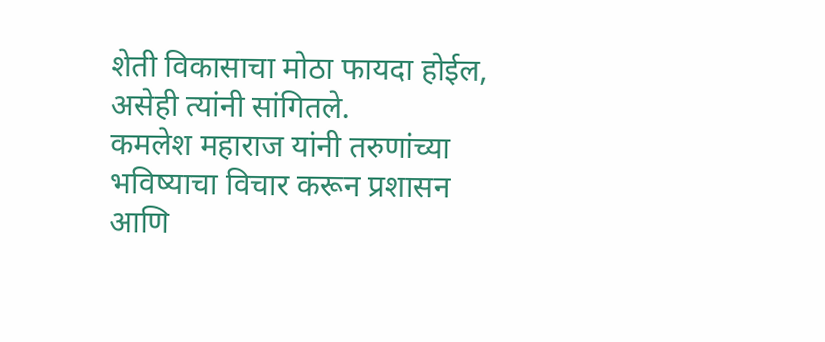शेती विकासाचा मोठा फायदा होईल, असेही त्यांनी सांगितले.
कमलेश महाराज यांनी तरुणांच्या भविष्याचा विचार करून प्रशासन आणि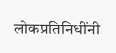लोकप्रतिनिधींनी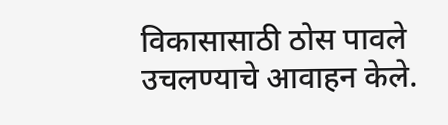विकासासाठी ठोस पावले उचलण्याचे आवाहन केले.